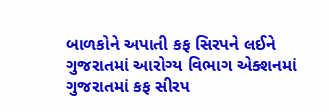બાળકોને અપાતી કફ સિરપને લઈને ગુજરાતમાં આરોગ્ય વિભાગ એક્શનમાં
ગુજરાતમાં કફ સીરપ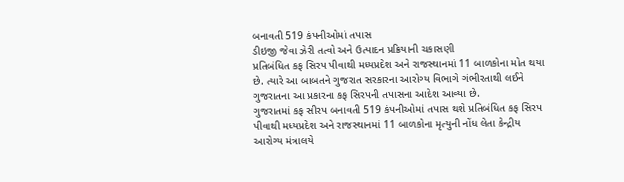બનાવતી 519 કંપનીઓમાં તપાસ
ડીઇજી જેવા ઝેરી તત્વો અને ઉત્પાદન પ્રક્રિયાની ચકાસણી
પ્રતિબંધિત કફ સિરપ પીવાથી મધ્યપ્રદેશ અને રાજસ્થાનમાં 11 બાળકોના મોત થયા છે. ત્યારે આ બાબતને ગુજરાત સરકારના આરોગ્ય વિભાગે ગંભીરતાથી લઈને ગુજરાતના આ પ્રકારના કફ સિરપની તપાસના આદેશ આવ્યા છે.
ગુજરાતમાં કફ સીરપ બનાવતી 519 કંપનીઓમાં તપાસ થશે પ્રતિબંધિત કફ સિરપ પીવાથી મધ્યપ્રદેશ અને રાજસ્થાનમાં 11 બાળકોના મૃત્યુની નોંધ લેતા કેન્દ્રીય આરોગ્ય મંત્રાલયે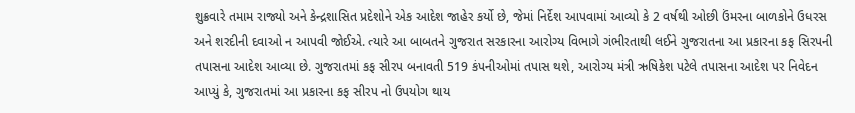શુક્રવારે તમામ રાજ્યો અને કેન્દ્રશાસિત પ્રદેશોને એક આદેશ જાહેર કર્યો છે, જેમાં નિર્દેશ આપવામાં આવ્યો કે 2 વર્ષથી ઓછી ઉંમરના બાળકોને ઉધરસ અને શરદીની દવાઓ ન આપવી જોઈએ. ત્યારે આ બાબતને ગુજરાત સરકારના આરોગ્ય વિભાગે ગંભીરતાથી લઈને ગુજરાતના આ પ્રકારના કફ સિરપની તપાસના આદેશ આવ્યા છે. ગુજરાતમાં કફ સીરપ બનાવતી 519 કંપનીઓમાં તપાસ થશે, આરોગ્ય મંત્રી ઋષિકેશ પટેલે તપાસના આદેશ પર નિવેદન આપ્યું કે, ગુજરાતમાં આ પ્રકારના કફ સીરપ નો ઉપયોગ થાય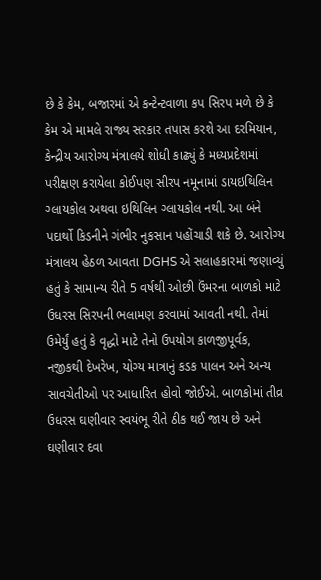છે કે કેમ, બજારમાં એ કન્ટેન્ટવાળા કપ સિરપ મળે છે કે કેમ એ મામલે રાજ્ય સરકાર તપાસ કરશે આ દરમિયાન, કેન્દ્રીય આરોગ્ય મંત્રાલયે શોધી કાઢ્યું કે મધ્યપ્રદેશમાં પરીક્ષણ કરાયેલા કોઈપણ સીરપ નમૂનામાં ડાયઇથિલિન ગ્લાયકોલ અથવા ઇથિલિન ગ્લાયકોલ નથી. આ બંને પદાર્થો કિડનીને ગંભીર નુકસાન પહોંચાડી શકે છે. આરોગ્ય મંત્રાલય હેઠળ આવતા DGHS એ સલાહકારમાં જણાવ્યું હતું કે સામાન્ય રીતે 5 વર્ષથી ઓછી ઉંમરના બાળકો માટે ઉધરસ સિરપની ભલામણ કરવામાં આવતી નથી. તેમાં ઉમેર્યું હતું કે વૃદ્ધો માટે તેનો ઉપયોગ કાળજીપૂર્વક, નજીકથી દેખરેખ, યોગ્ય માત્રાનું કડક પાલન અને અન્ય સાવચેતીઓ પર આધારિત હોવો જોઈએ. બાળકોમાં તીવ્ર ઉધરસ ઘણીવાર સ્વયંભૂ રીતે ઠીક થઈ જાય છે અને ઘણીવાર દવા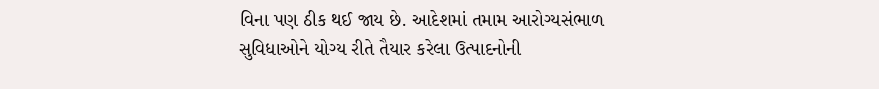વિના પણ ઠીક થઈ જાય છે. આદેશમાં તમામ આરોગ્યસંભાળ સુવિધાઓને યોગ્ય રીતે તૈયાર કરેલા ઉત્પાદનોની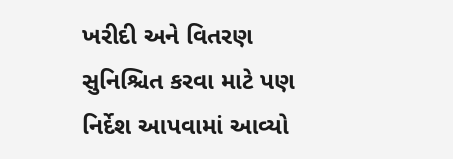ખરીદી અને વિતરણ સુનિશ્ચિત કરવા માટે પણ નિર્દેશ આપવામાં આવ્યો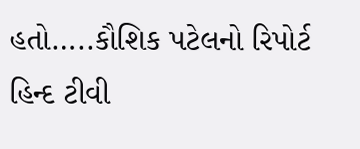હતો…..કૌશિક પટેલનો રિપોર્ટ હિન્દ ટીવી